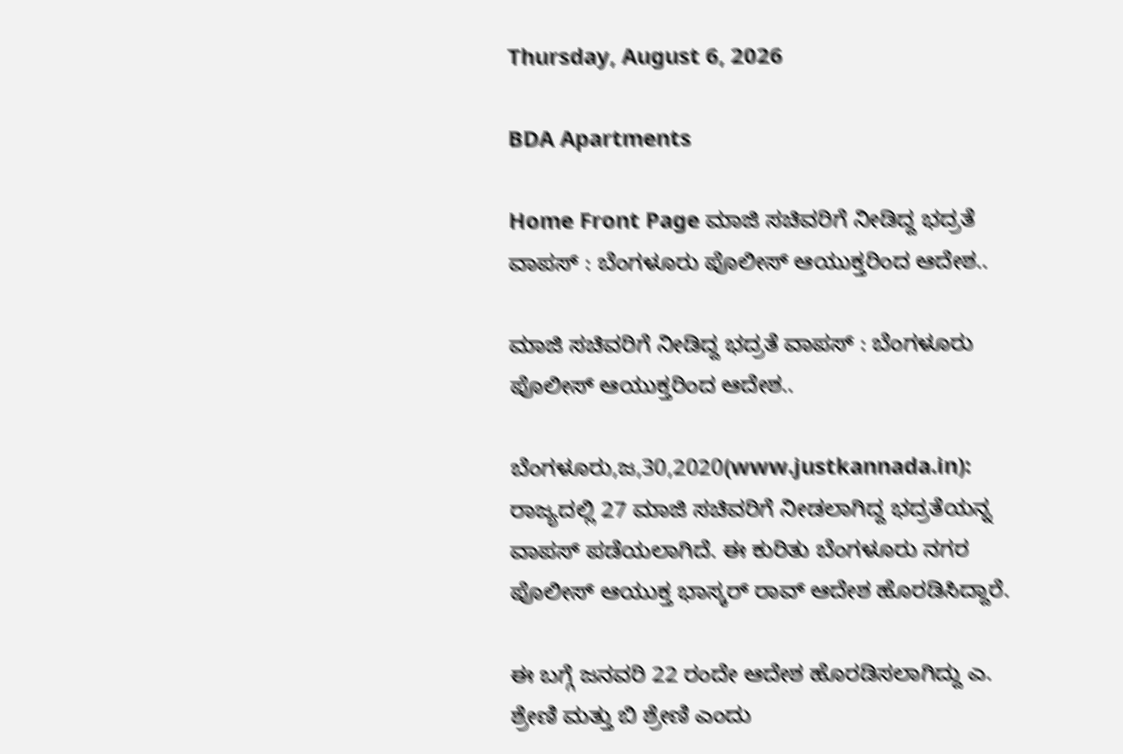Thursday, August 6, 2026

BDA Apartments

Home Front Page ಮಾಜಿ ಸಚಿವರಿಗೆ ನೀಡಿದ್ದ ಭದ್ರತೆ ವಾಪಸ್ : ಬೆಂಗಳೂರು ಪೊಲೀಸ್ ಆಯುಕ್ತರಿಂದ ಆದೇಶ..

ಮಾಜಿ ಸಚಿವರಿಗೆ ನೀಡಿದ್ದ ಭದ್ರತೆ ವಾಪಸ್ : ಬೆಂಗಳೂರು ಪೊಲೀಸ್ ಆಯುಕ್ತರಿಂದ ಆದೇಶ..

ಬೆಂಗಳೂರು,ಜ,30,2020(www.justkannada.in): ರಾಜ್ಯದಲ್ಲಿ 27 ಮಾಜಿ ಸಚಿವರಿಗೆ ನೀಡಲಾಗಿದ್ದ ಭದ್ರತೆಯನ್ನ ವಾಪಸ್ ಪಡೆಯಲಾಗಿದೆ. ಈ ಕುರಿತು ಬೆಂಗಳೂರು ನಗರ ಪೊಲೀಸ್ ಆಯುಕ್ತ ಭಾಸ್ಕರ್ ರಾವ್ ಆದೇಶ ಹೊರಡಿಸಿದ್ದಾರೆ.

ಈ ಬಗ್ಗೆ ಜನವರಿ 22 ರಂದೇ ಆದೇಶ ಹೊರಡಿಸಲಾಗಿದ್ದು ಎ. ಶ್ರೇಣಿ ಮತ್ತು ಬಿ ಶ್ರೇಣಿ ಎಂದು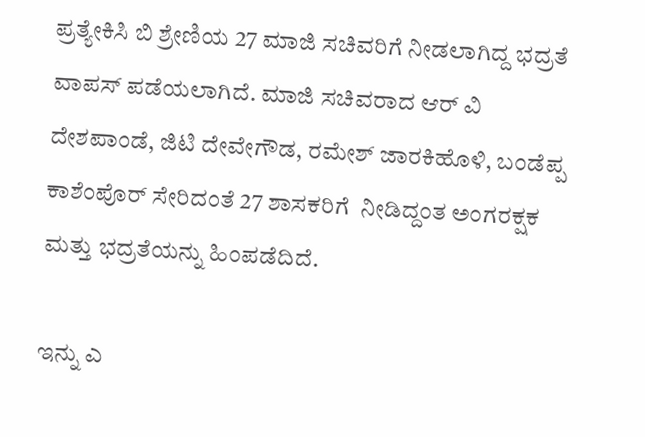ಪ್ರತ್ಯೇಕಿಸಿ ಬಿ ಶ್ರೇಣಿಯ 27 ಮಾಜಿ ಸಚಿವರಿಗೆ ನೀಡಲಾಗಿದ್ದ ಭದ್ರತೆ ವಾಪಸ್ ಪಡೆಯಲಾಗಿದೆ. ಮಾಜಿ ಸಚಿವರಾದ ಆರ್ ವಿ ದೇಶಪಾಂಡೆ, ಜಿಟಿ ದೇವೇಗೌಡ, ರಮೇಶ್ ಜಾರಕಿಹೊಳಿ, ಬಂಡೆಪ್ಪ ಕಾಶೆಂಪೊರ್ ಸೇರಿದಂತೆ 27 ಶಾಸಕರಿಗೆ  ನೀಡಿದ್ದಂತ ಅಂಗರಕ್ಷಕ ಮತ್ತು ಭದ್ರತೆಯನ್ನು ಹಿಂಪಡೆದಿದೆ.

ಇನ್ನು ಎ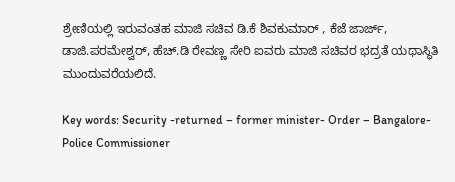ಶ್ರೇಣಿಯಲ್ಲಿ ಇರುವಂತಹ ಮಾಜಿ ಸಚಿವ ಡಿ.ಕೆ ಶಿವಕುಮಾರ್ , ಕೆಜೆ ಜಾರ್ಜ್, ಡಾಜಿ.ಪರಮೇಶ್ವರ್, ಹೆಚ್.ಡಿ ರೇವಣ್ಣ ಸೇರಿ ಐವರು ಮಾಜಿ ಸಚಿವರ ಭದ್ರತೆ ಯಥಾಸ್ಥಿತಿ ಮುಂದುವರೆಯಲಿದೆ.

Key words: Security -returned – former minister- Order – Bangalore- Police Commissioner